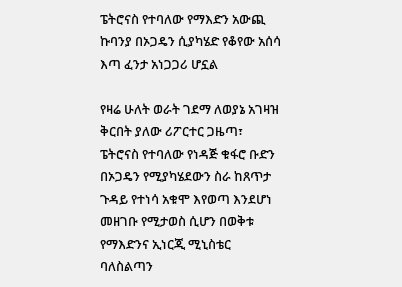ፔትሮናስ የተባለው የማእድን አውጪ ኩባንያ በኦጋዴን ሲያካሄድ የቆየው አሰሳ እጣ ፈንታ አነጋጋሪ ሆኗል

የዛሬ ሁለት ወራት ገደማ ለወያኔ አገዛዝ ቅርበት ያለው ሪፖርተር ጋዜጣ፣ ፔትሮናስ የተባለው የነዳጅ ቁፋሮ ቡድን በኦጋዴን የሚያካሄደውን ስራ ከጸጥታ ጉዳይ የተነሳ አቁሞ እየወጣ እንደሆነ መዘገቡ የሚታወስ ሲሆን በወቅቱ የማእድንና ኢነርጂ ሚኒስቴር ባለስልጣን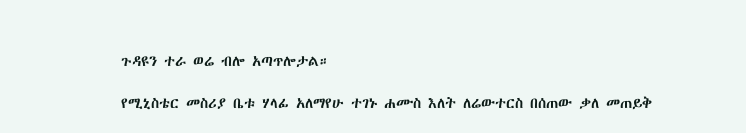ጉዳዩን ተራ ወሬ ብሎ አጣጥሎታል።

የሚኒስቴር መስሪያ ቤቱ ሃላፊ አለማየሁ ተገኑ ሐሙስ እለት ለሬውተርስ በሰጠው ቃለ መጠይቅ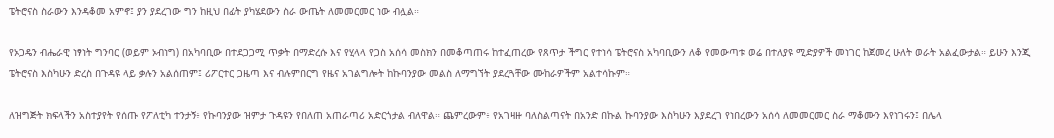ፔትሮናስ ስራውን እንዳቆመ አምኖ፤ ያን ያደረገው ግን ከዚህ በፊት ያካሄደውን ስራ ውጤት ለመመርመር ነው ብሏል።

የኦጋዴን ብሔራዊ ነፃነት ግንባር (ወይም ኦብነግ) በአካባቢው በተደጋጋሚ ጥቃት በማድረሱ እና የሂላላ የጋስ አሰሳ መስክን በመቆጣጠሩ ከተፈጠረው የጸጥታ ችግር የተነሳ ፔትሮናስ አካባቢውን ለቆ የመውጣቱ ወሬ በተለያዩ ሚድያዎች መነገር ከጀመረ ሁለት ወራት አልፈውታል። ይሁን እንጂ ፔትሮናስ እስካሁን ድረስ በጉዳዩ ላይ ቃሉን አልሰጠም፤ ሪፖርተር ጋዜጣ እና ብሉምበርግ የዜና አገልግሎት ከኩባንያው መልስ ለማግኘት ያደረጓቸው ሙከራዎችም አልተሳኩም።

ለዝግጅት ክፍላችን አስተያየት የሰጡ የፖለቲካ ተንታኝ፥ የኩባንያው ዝምታ ጉዳዩን የበለጠ አጠራጣሪ አድርጎታል ብለዋል። ጨምረውም፥ የአገዛዙ ባለስልጣናት በአንድ በኩል ኩባንያው እስካሁን እያደረገ የነበረውን አሰሳ ለመመርመር ስራ ማቆሙን እየነገሩን፤ በሌላ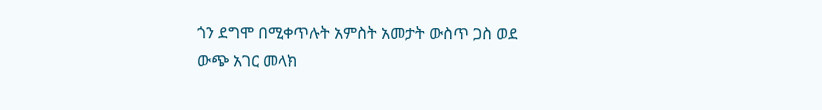ጎን ደግሞ በሚቀጥሉት አምስት አመታት ውስጥ ጋስ ወደ ውጭ አገር መላክ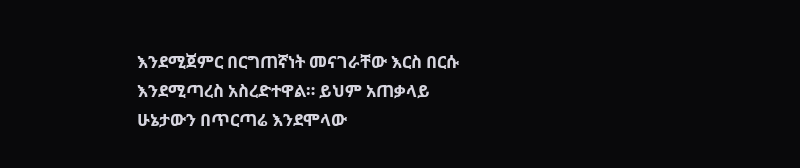እንደሚጀምር በርግጠኛነት መናገራቸው እርስ በርሱ እንደሚጣረስ አስረድተዋል። ይህም አጠቃላይ ሁኔታውን በጥርጣሬ እንደሞላው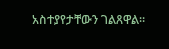አስተያየታቸውን ገልጸዋል።